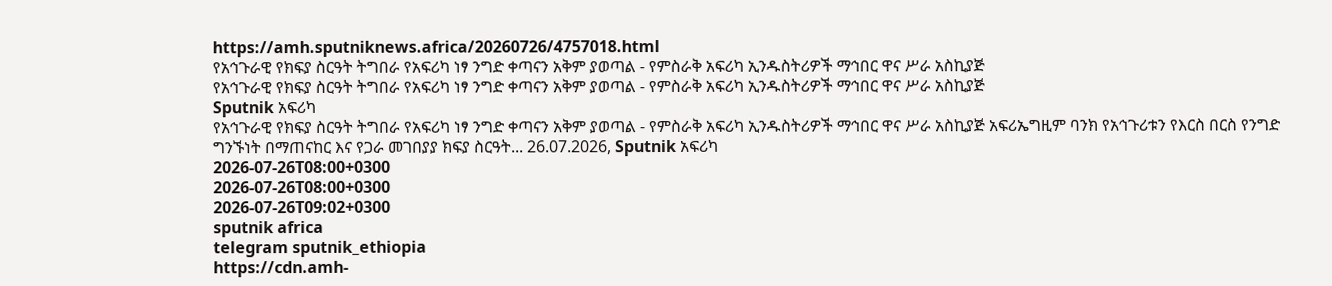https://amh.sputniknews.africa/20260726/4757018.html
የአኅጉራዊ የክፍያ ስርዓት ትግበራ የአፍሪካ ነፃ ንግድ ቀጣናን አቅም ያወጣል - የምስራቅ አፍሪካ ኢንዱስትሪዎች ማኅበር ዋና ሥራ አስኪያጅ
የአኅጉራዊ የክፍያ ስርዓት ትግበራ የአፍሪካ ነፃ ንግድ ቀጣናን አቅም ያወጣል - የምስራቅ አፍሪካ ኢንዱስትሪዎች ማኅበር ዋና ሥራ አስኪያጅ
Sputnik አፍሪካ
የአኅጉራዊ የክፍያ ስርዓት ትግበራ የአፍሪካ ነፃ ንግድ ቀጣናን አቅም ያወጣል - የምስራቅ አፍሪካ ኢንዱስትሪዎች ማኅበር ዋና ሥራ አስኪያጅ አፍሪኤግዚም ባንክ የአኅጉሪቱን የእርስ በርስ የንግድ ግንኙነት በማጠናከር እና የጋራ መገበያያ ክፍያ ስርዓት... 26.07.2026, Sputnik አፍሪካ
2026-07-26T08:00+0300
2026-07-26T08:00+0300
2026-07-26T09:02+0300
sputnik africa
telegram sputnik_ethiopia
https://cdn.amh-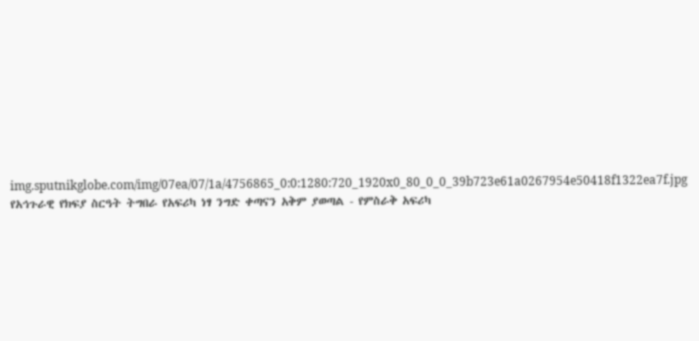img.sputnikglobe.com/img/07ea/07/1a/4756865_0:0:1280:720_1920x0_80_0_0_39b723e61a0267954e50418f1322ea7f.jpg
የአኅጉራዊ የክፍያ ስርዓት ትግበራ የአፍሪካ ነፃ ንግድ ቀጣናን አቅም ያወጣል - የምስራቅ አፍሪካ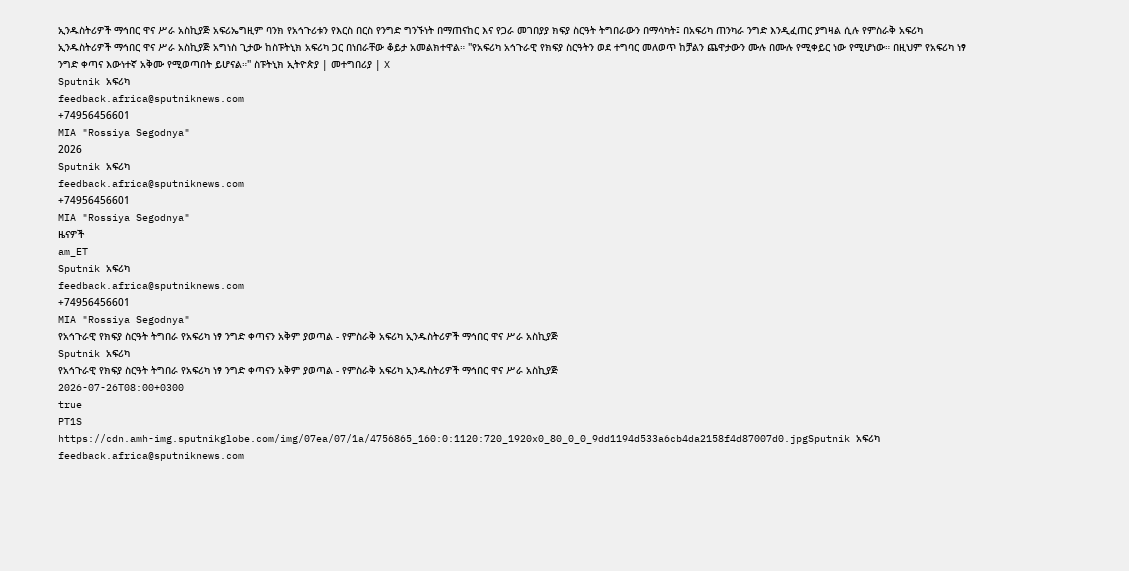ኢንዱስትሪዎች ማኅበር ዋና ሥራ አስኪያጅ አፍሪኤግዚም ባንክ የአኅጉሪቱን የእርስ በርስ የንግድ ግንኙነት በማጠናከር እና የጋራ መገበያያ ክፍያ ስርዓት ትግበራውን በማሳካት፤ በአፍሪካ ጠንካራ ንግድ እንዲፈጠር ያግዛል ሲሉ የምስራቅ አፍሪካ ኢንዱስትሪዎች ማኅበር ዋና ሥራ አስኪያጅ አግነስ ጊታው ከስፑትኒክ አፍሪካ ጋር በነበራቸው ቆይታ አመልክተዋል። ''የአፍሪካ አኅጉራዊ የክፍያ ስርዓትን ወደ ተግባር መለወጥ ከቻልን ጨዋታውን ሙሉ በሙሉ የሚቀይር ነው የሚሆነው። በዚህም የአፍሪካ ነፃ ንግድ ቀጣና እውነተኛ አቅሙ የሚወጣበት ይሆናል።'' ስፑትኒክ ኢትዮጵያ | መተግበሪያ | X
Sputnik አፍሪካ
feedback.africa@sputniknews.com
+74956456601
MIA "Rossiya Segodnya"
2026
Sputnik አፍሪካ
feedback.africa@sputniknews.com
+74956456601
MIA "Rossiya Segodnya"
ዜናዎች
am_ET
Sputnik አፍሪካ
feedback.africa@sputniknews.com
+74956456601
MIA "Rossiya Segodnya"
የአኅጉራዊ የክፍያ ስርዓት ትግበራ የአፍሪካ ነፃ ንግድ ቀጣናን አቅም ያወጣል - የምስራቅ አፍሪካ ኢንዱስትሪዎች ማኅበር ዋና ሥራ አስኪያጅ
Sputnik አፍሪካ
የአኅጉራዊ የክፍያ ስርዓት ትግበራ የአፍሪካ ነፃ ንግድ ቀጣናን አቅም ያወጣል - የምስራቅ አፍሪካ ኢንዱስትሪዎች ማኅበር ዋና ሥራ አስኪያጅ
2026-07-26T08:00+0300
true
PT1S
https://cdn.amh-img.sputnikglobe.com/img/07ea/07/1a/4756865_160:0:1120:720_1920x0_80_0_0_9dd1194d533a6cb4da2158f4d87007d0.jpgSputnik አፍሪካ
feedback.africa@sputniknews.com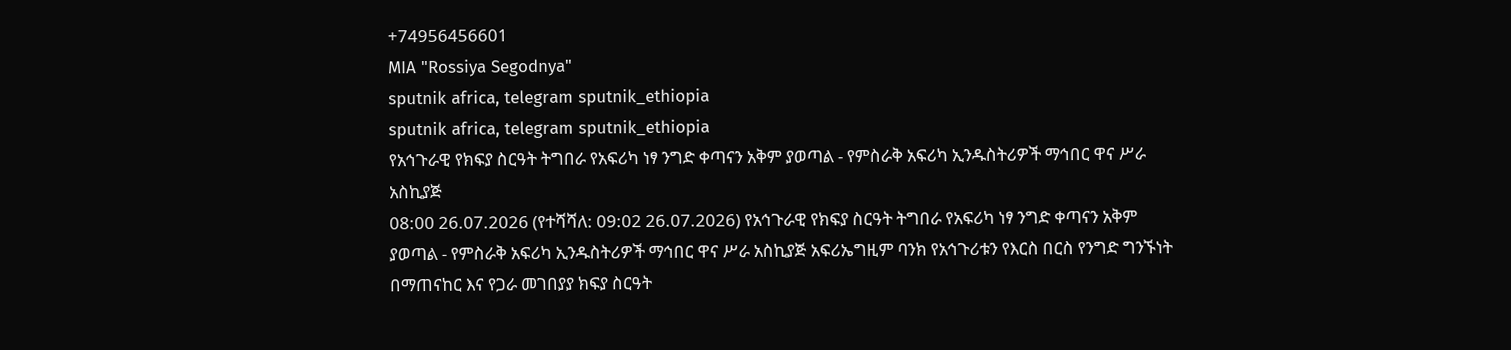+74956456601
MIA "Rossiya Segodnya"
sputnik africa, telegram sputnik_ethiopia
sputnik africa, telegram sputnik_ethiopia
የአኅጉራዊ የክፍያ ስርዓት ትግበራ የአፍሪካ ነፃ ንግድ ቀጣናን አቅም ያወጣል - የምስራቅ አፍሪካ ኢንዱስትሪዎች ማኅበር ዋና ሥራ አስኪያጅ
08:00 26.07.2026 (የተሻሻለ: 09:02 26.07.2026) የአኅጉራዊ የክፍያ ስርዓት ትግበራ የአፍሪካ ነፃ ንግድ ቀጣናን አቅም ያወጣል - የምስራቅ አፍሪካ ኢንዱስትሪዎች ማኅበር ዋና ሥራ አስኪያጅ አፍሪኤግዚም ባንክ የአኅጉሪቱን የእርስ በርስ የንግድ ግንኙነት በማጠናከር እና የጋራ መገበያያ ክፍያ ስርዓት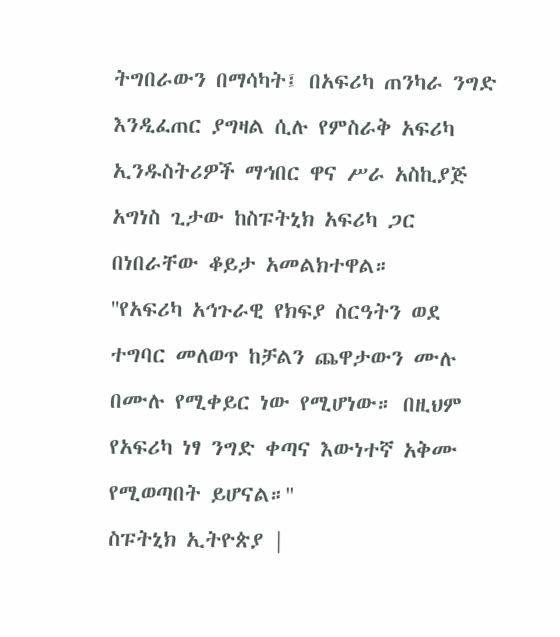ትግበራውን በማሳካት፤ በአፍሪካ ጠንካራ ንግድ እንዲፈጠር ያግዛል ሲሉ የምስራቅ አፍሪካ ኢንዱስትሪዎች ማኅበር ዋና ሥራ አስኪያጅ አግነስ ጊታው ከስፑትኒክ አፍሪካ ጋር በነበራቸው ቆይታ አመልክተዋል።
''የአፍሪካ አኅጉራዊ የክፍያ ስርዓትን ወደ ተግባር መለወጥ ከቻልን ጨዋታውን ሙሉ በሙሉ የሚቀይር ነው የሚሆነው። በዚህም የአፍሪካ ነፃ ንግድ ቀጣና እውነተኛ አቅሙ የሚወጣበት ይሆናል።''
ስፑትኒክ ኢትዮጵያ |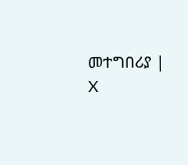መተግበሪያ | X